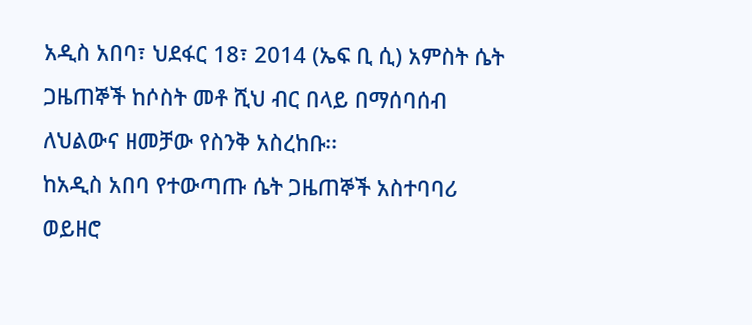አዲስ አበባ፣ ህደፋር 18፣ 2014 (ኤፍ ቢ ሲ) አምስት ሴት ጋዜጠኞች ከሶስት መቶ ሺህ ብር በላይ በማሰባሰብ ለህልውና ዘመቻው የስንቅ አስረከቡ፡፡
ከአዲስ አበባ የተውጣጡ ሴት ጋዜጠኞች አስተባባሪ ወይዘሮ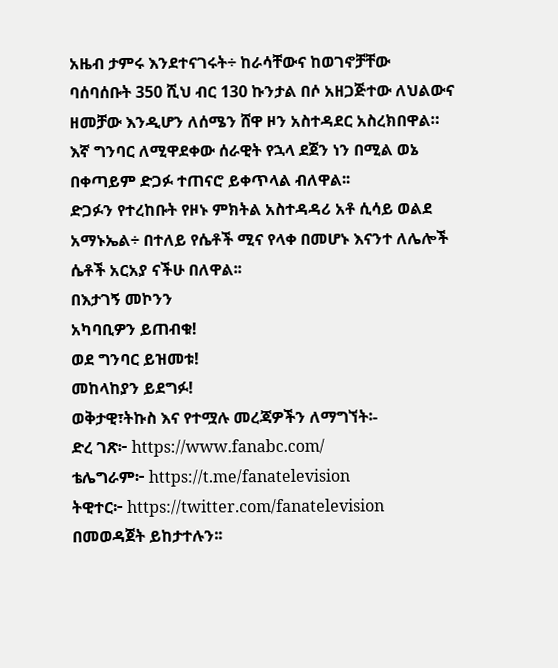አዜብ ታምሩ እንደተናገሩት÷ ከራሳቸውና ከወገኖቻቸው ባሰባሰቡት 350 ሺህ ብር 130 ኩንታል በሶ አዘጋጅተው ለህልውና ዘመቻው እንዲሆን ለሰሜን ሸዋ ዞን አስተዳደር አስረክበዋል።
እኛ ግንባር ለሚዋደቀው ሰራዊት የኋላ ደጀን ነን በሚል ወኔ በቀጣይም ድጋፉ ተጠናሮ ይቀጥላል ብለዋል፡፡
ድጋፉን የተረከቡት የዞኑ ምክትል አስተዳዳሪ አቶ ሲሳይ ወልደ አማኑኤል÷ በተለይ የሴቶች ሚና የላቀ በመሆኑ እናንተ ለሌሎች ሴቶች አርአያ ናችሁ በለዋል፡፡
በእታገኝ መኮንን
አካባቢዎን ይጠብቁ!
ወደ ግንባር ይዝመቱ!
መከላከያን ይደግፉ!
ወቅታዊ፣ትኩስ እና የተሟሉ መረጃዎችን ለማግኘት፡-
ድረ ገጽ፦ https://www.fanabc.com/
ቴሌግራም፦ https://t.me/fanatelevision
ትዊተር፦ https://twitter.com/fanatelevision በመወዳጀት ይከታተሉን፡፡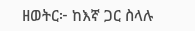ዘወትር፦ ከእኛ ጋር ስላሉ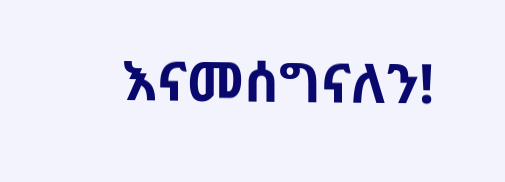እናመሰግናለን!